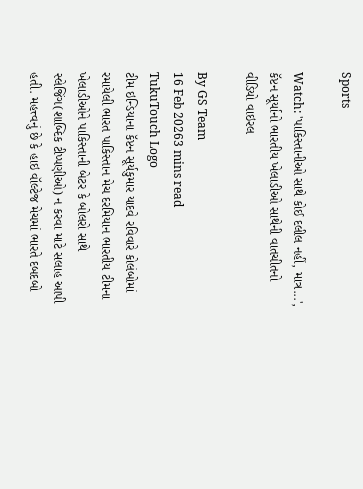Sports

Watch: 'પાકિસ્તાનીઓ સાથે કોઈ દલીલ નહીં, માત્ર...', કૅપ્ટન સૂર્યાનો ભારતીય ખેલાડીઓ સાથેની વાતચીતનો વીડિયો વાઇરલ

By GS Team
16 Feb 20263 mins read
TukuTouch Logo
ટીમ ઇન્ડિયાના કૅપ્ટન સૂર્યકુમાર યાદવે રવિવારે કોલંબોમાં રમાયેલી ભારત પાકિસ્તાન મેચ દરમિયાન ભારતીય ટીમના ખેલાડીઓને પાકિસ્તાની બેટર કે બોલરો સાથે સ્લેજિંગ(શાબ્દિક ટીપ્પણીઓ) ન કરવા માટે સલાહ આપી હતી. મહત્ત્વનું છે કે હાઇ વૉલ્ટેજ મેચમાં ભારતે દબદબો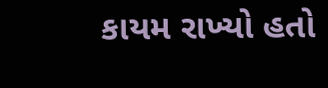કાયમ રાખ્યો હતો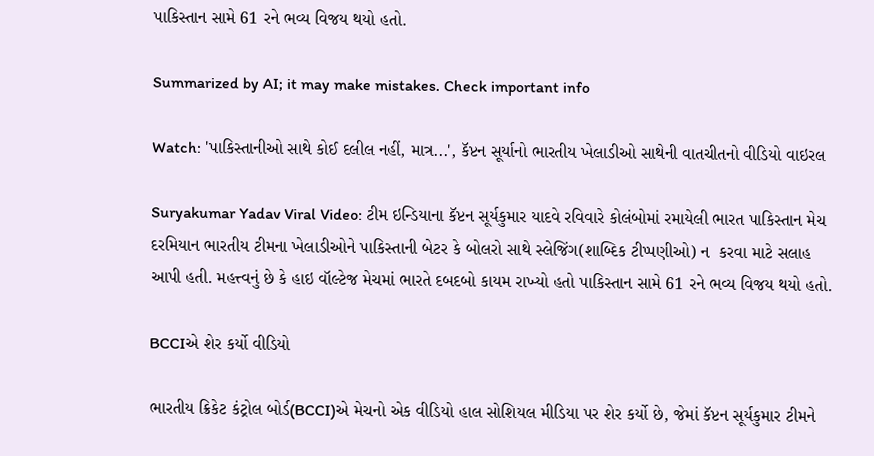પાકિસ્તાન સામે 61 રને ભવ્ય વિજય થયો હતો.

Summarized by AI; it may make mistakes. Check important info

Watch: 'પાકિસ્તાનીઓ સાથે કોઈ દલીલ નહીં, માત્ર...', કૅપ્ટન સૂર્યાનો ભારતીય ખેલાડીઓ સાથેની વાતચીતનો વીડિયો વાઇરલ

Suryakumar Yadav Viral Video: ટીમ ઇન્ડિયાના કૅપ્ટન સૂર્યકુમાર યાદવે રવિવારે કોલંબોમાં રમાયેલી ભારત પાકિસ્તાન મેચ દરમિયાન ભારતીય ટીમના ખેલાડીઓને પાકિસ્તાની બેટર કે બોલરો સાથે સ્લેજિંગ(શાબ્દિક ટીપ્પણીઓ) ન  કરવા માટે સલાહ આપી હતી. મહત્ત્વનું છે કે હાઇ વૉલ્ટેજ મેચમાં ભારતે દબદબો કાયમ રાખ્યો હતો પાકિસ્તાન સામે 61 રને ભવ્ય વિજય થયો હતો.

BCCIએ શેર કર્યો વીડિયો

ભારતીય ક્રિકેટ કંટ્રોલ બોર્ડ(BCCI)એ મેચનો એક વીડિયો હાલ સોશિયલ મીડિયા પર શેર કર્યો છે, જેમાં કૅપ્ટન સૂર્યકુમાર ટીમને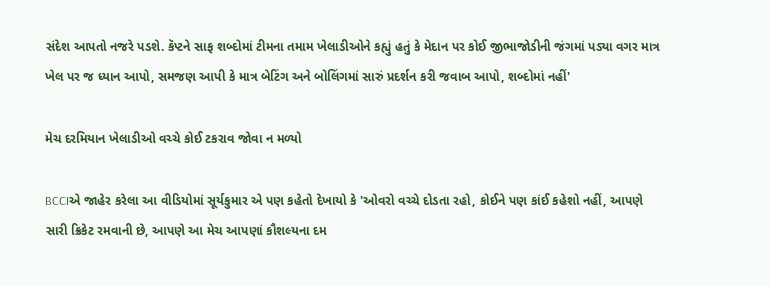સંદેશ આપતો નજરે પડશે. કૅપ્ટને સાફ શબ્દોમાં ટીમના તમામ ખેલાડીઓને કહ્યું હતું કે મેદાન પર કોઈ જીભાજોડીની જંગમાં પડ્યા વગર માત્ર ખેલ પર જ ધ્યાન આપો, સમજણ આપી કે માત્ર બેટિંગ અને બોલિંગમાં સારું પ્રદર્શન કરી જવાબ આપો, શબ્દોમાં નહીં'

મેચ દરમિયાન ખેલાડીઓ વચ્ચે કોઈ ટકરાવ જોવા ન મળ્યો

BCCIએ જાહેર કરેલા આ વીડિયોમાં સૂર્યકુમાર એ પણ કહેતો દેખાયો કે 'ઓવરો વચ્ચે દોડતા રહો, કોઈને પણ કાંઈ કહેશો નહીં, આપણે સારી ક્રિકેટ રમવાની છે, આપણે આ મેચ આપણાં કૌશલ્યના દમ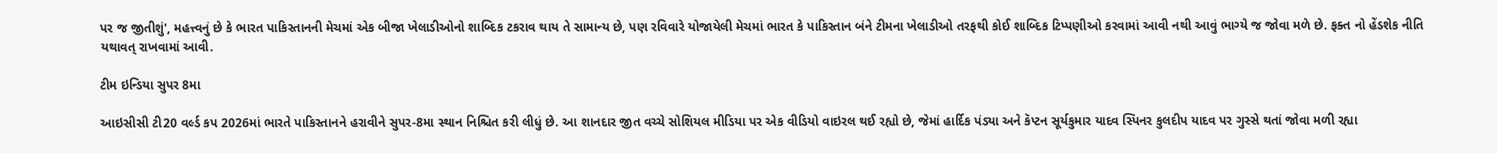પર જ જીતીશું', મહત્ત્વનું છે કે ભારત પાકિસ્તાનની મેચમાં એક બીજા ખેલાડીઓનો શાબ્દિક ટકરાવ થાય તે સામાન્ય છે, પણ રવિવારે યોજાયેલી મેચમાં ભારત કે પાકિસ્તાન બંને ટીમના ખેલાડીઓ તરફથી કોઈ શાબ્દિક ટિપ્પણીઓ કરવામાં આવી નથી આવું ભાગ્યે જ જોવા મળે છે. ફક્ત નો હેંડશેક નીતિ યથાવત્ રાખવામાં આવી.

ટીમ ઇન્ડિયા સુપર 8મા

આઇસીસી ટી20 વર્લ્ડ કપ 2026માં ભારતે પાકિસ્તાનને હરાવીને સુપર-8મા સ્થાન નિશ્ચિત કરી લીધું છે. આ શાનદાર જીત વચ્ચે સોશિયલ મીડિયા પર એક વીડિયો વાઇરલ થઈ રહ્યો છે, જેમાં હાર્દિક પંડ્યા અને કૅપ્ટન સૂર્યકુમાર યાદવ સ્પિનર કુલદીપ યાદવ પર ગુસ્સે થતાં જોવા મળી રહ્યા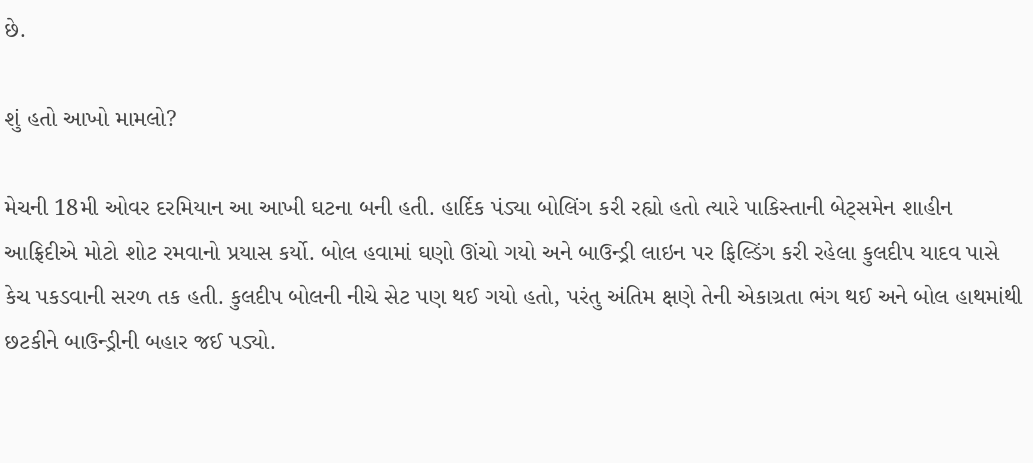છે.

શું હતો આખો મામલો?

મેચની 18મી ઓવર દરમિયાન આ આખી ઘટના બની હતી. હાર્દિક પંડ્યા બોલિંગ કરી રહ્યો હતો ત્યારે પાકિસ્તાની બેટ્સમેન શાહીન આફ્રિદીએ મોટો શોટ રમવાનો પ્રયાસ કર્યો. બોલ હવામાં ઘણો ઊંચો ગયો અને બાઉન્ડ્રી લાઇન પર ફિલ્ડિંગ કરી રહેલા કુલદીપ યાદવ પાસે કેચ પકડવાની સરળ તક હતી. કુલદીપ બોલની નીચે સેટ પણ થઈ ગયો હતો, પરંતુ અંતિમ ક્ષણે તેની એકાગ્રતા ભંગ થઈ અને બોલ હાથમાંથી છટકીને બાઉન્ડ્રીની બહાર જઈ પડ્યો.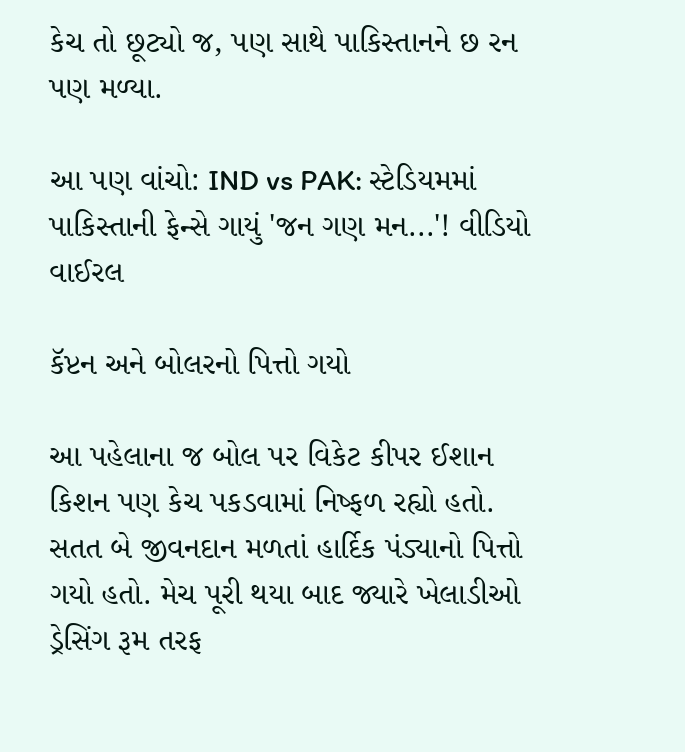કેચ તો છૂટ્યો જ, પણ સાથે પાકિસ્તાનને છ રન પણ મળ્યા.

આ પણ વાંચો: IND vs PAK: સ્ટેડિયમમાં પાકિસ્તાની ફેન્સે ગાયું 'જન ગણ મન...'! વીડિયો વાઈરલ

કૅપ્ટન અને બોલરનો પિત્તો ગયો

આ પહેલાના જ બોલ પર વિકેટ કીપર ઈશાન કિશન પણ કેચ પકડવામાં નિષ્ફળ રહ્યો હતો. સતત બે જીવનદાન મળતાં હાર્દિક પંડ્યાનો પિત્તો ગયો હતો. મેચ પૂરી થયા બાદ જ્યારે ખેલાડીઓ ડ્રેસિંગ રૂમ તરફ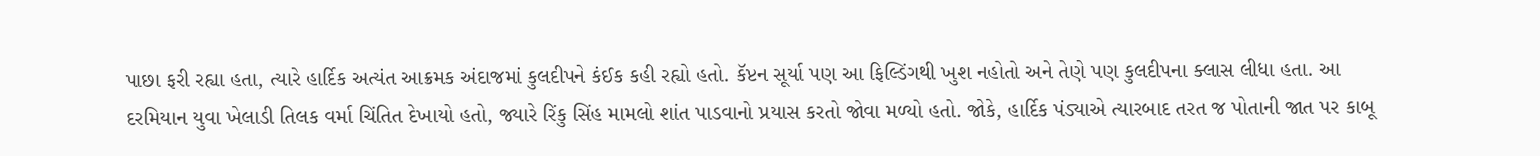પાછા ફરી રહ્યા હતા, ત્યારે હાર્દિક અત્યંત આક્રમક અંદાજમાં કુલદીપને કંઈક કહી રહ્યો હતો. કૅપ્ટન સૂર્યા પણ આ ફિલ્ડિંગથી ખુશ નહોતો અને તેણે પણ કુલદીપના ક્લાસ લીધા હતા. આ દરમિયાન યુવા ખેલાડી તિલક વર્મા ચિંતિત દેખાયો હતો, જ્યારે રિંકુ સિંહ મામલો શાંત પાડવાનો પ્રયાસ કરતો જોવા મળ્યો હતો. જોકે, હાર્દિક પંડ્યાએ ત્યારબાદ તરત જ પોતાની જાત પર કાબૂ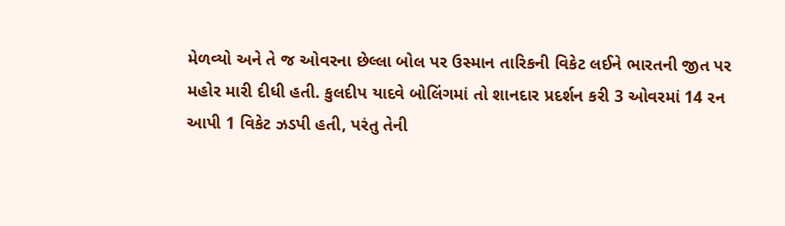મેળવ્યો અને તે જ ઓવરના છેલ્લા બોલ પર ઉસ્માન તારિકની વિકેટ લઈને ભારતની જીત પર મહોર મારી દીધી હતી. કુલદીપ યાદવે બોલિંગમાં તો શાનદાર પ્રદર્શન કરી 3 ઓવરમાં 14 રન આપી 1 વિકેટ ઝડપી હતી, પરંતુ તેની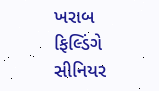ખરાબ ફિલ્ડિંગે સીનિયર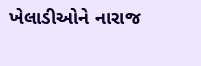ખેલાડીઓને નારાજ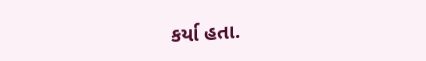કર્યા હતા.